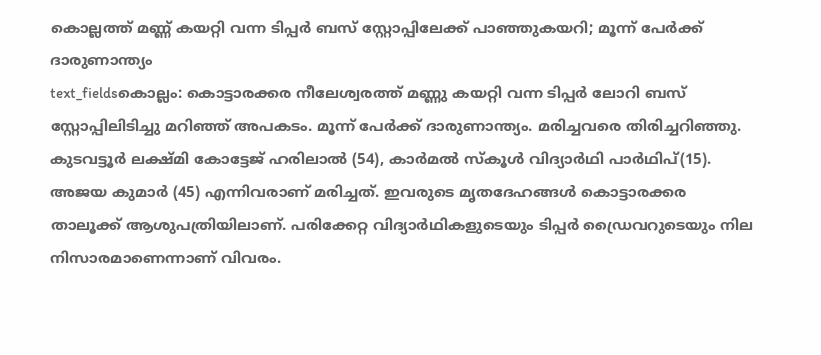കൊല്ലത്ത് മണ്ണ് കയറ്റി വന്ന ടിപ്പർ ബസ് സ്റ്റോപ്പിലേക്ക് പാഞ്ഞുകയറി; മൂന്ന് പേർക്ക് ദാരുണാന്ത്യം
text_fieldsകൊല്ലം: കൊട്ടാരക്കര നീലേശ്വരത്ത് മണ്ണു കയറ്റി വന്ന ടിപ്പർ ലോറി ബസ് സ്റ്റോപ്പിലിടിച്ചു മറിഞ്ഞ് അപകടം. മൂന്ന് പേർക്ക് ദാരുണാന്ത്യം. മരിച്ചവരെ തിരിച്ചറിഞ്ഞു. കുടവട്ടൂർ ലക്ഷ്മി കോട്ടേജ് ഹരിലാൽ (54), കാർമൽ സ്കൂൾ വിദ്യാർഥി പാർഥിപ്(15). അജയ കുമാർ (45) എന്നിവരാണ് മരിച്ചത്. ഇവരുടെ മൃതദേഹങ്ങൾ കൊട്ടാരക്കര താലൂക്ക് ആശുപത്രിയിലാണ്. പരിക്കേറ്റ വിദ്യാർഥികളുടെയും ടിപ്പർ ഡ്രൈവറുടെയും നില നിസാരമാണെന്നാണ് വിവരം.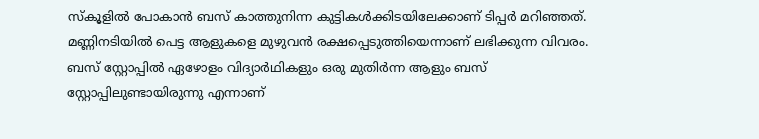സ്കൂളിൽ പോകാൻ ബസ് കാത്തുനിന്ന കുട്ടികൾക്കിടയിലേക്കാണ് ടിപ്പർ മറിഞ്ഞത്. മണ്ണിനടിയിൽ പെട്ട ആളുകളെ മുഴുവൻ രക്ഷപ്പെടുത്തിയെന്നാണ് ലഭിക്കുന്ന വിവരം. ബസ് സ്റ്റോപ്പിൽ ഏഴോളം വിദ്യാർഥികളും ഒരു മുതിർന്ന ആളും ബസ് സ്റ്റോപ്പിലുണ്ടായിരുന്നു എന്നാണ്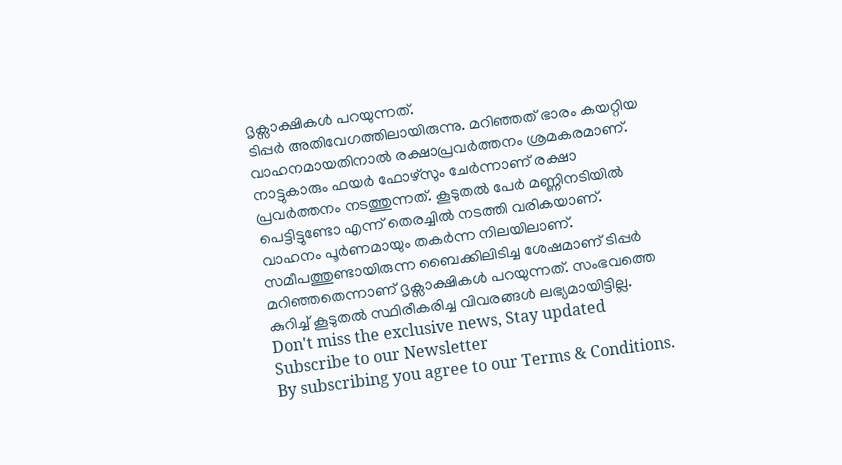ദൃക്സാക്ഷികൾ പറയുന്നത്.
ടിപ്പർ അതിവേഗത്തിലായിരുന്നു. മറിഞ്ഞത് ഭാരം കയറ്റിയ വാഹനമായതിനാൽ രക്ഷാപ്രവർത്തനം ശ്രമകരമാണ്. നാട്ടുകാരും ഫയർ ഫോഴ്സും ചേർന്നാണ് രക്ഷാ പ്രവർത്തനം നടത്തുന്നത്. കൂടുതൽ പേർ മണ്ണിനടിയിൽ പെട്ടിട്ടുണ്ടോ എന്ന് തെരച്ചിൽ നടത്തി വരികയാണ്. വാഹനം പൂർണമായും തകർന്ന നിലയിലാണ്. സമീപത്തുണ്ടായിരുന്ന ബൈക്കിലിടിച്ച ശേഷമാണ് ടിപ്പർ മറിഞ്ഞതെന്നാണ് ദൃക്സാക്ഷികൾ പറയുന്നത്. സംഭവത്തെ കുറിച്ച് കൂടുതൽ സ്ഥിരീകരിച്ച വിവരങ്ങൾ ലഭ്യമായിട്ടില്ല.
Don't miss the exclusive news, Stay updated
Subscribe to our Newsletter
By subscribing you agree to our Terms & Conditions.